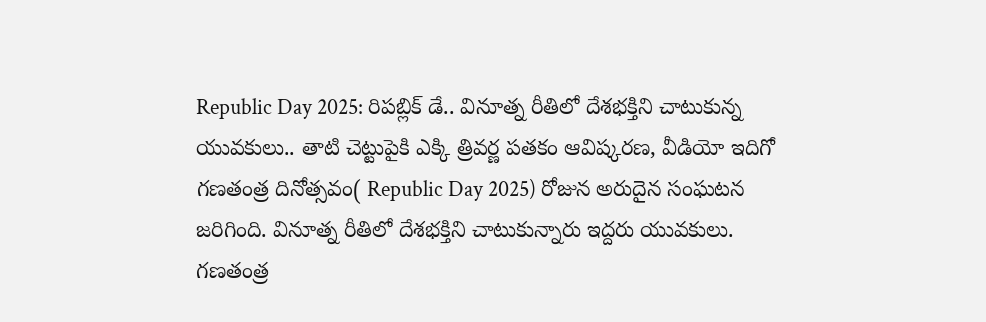Republic Day 2025: రిపబ్లిక్ డే.. వినూత్న రీతిలో దేశభక్తిని చాటుకున్న యువకులు.. తాటి చెట్టుపైకి ఎక్కి త్రివర్ణ పతకం ఆవిష్కరణ, వీడియో ఇదిగో
గణతంత్ర దినోత్సవం( Republic Day 2025) రోజున అరుదైన సంఘటన జరిగింది. వినూత్న రీతిలో దేశభక్తిని చాటుకున్నారు ఇద్దరు యువకులు.
గణతంత్ర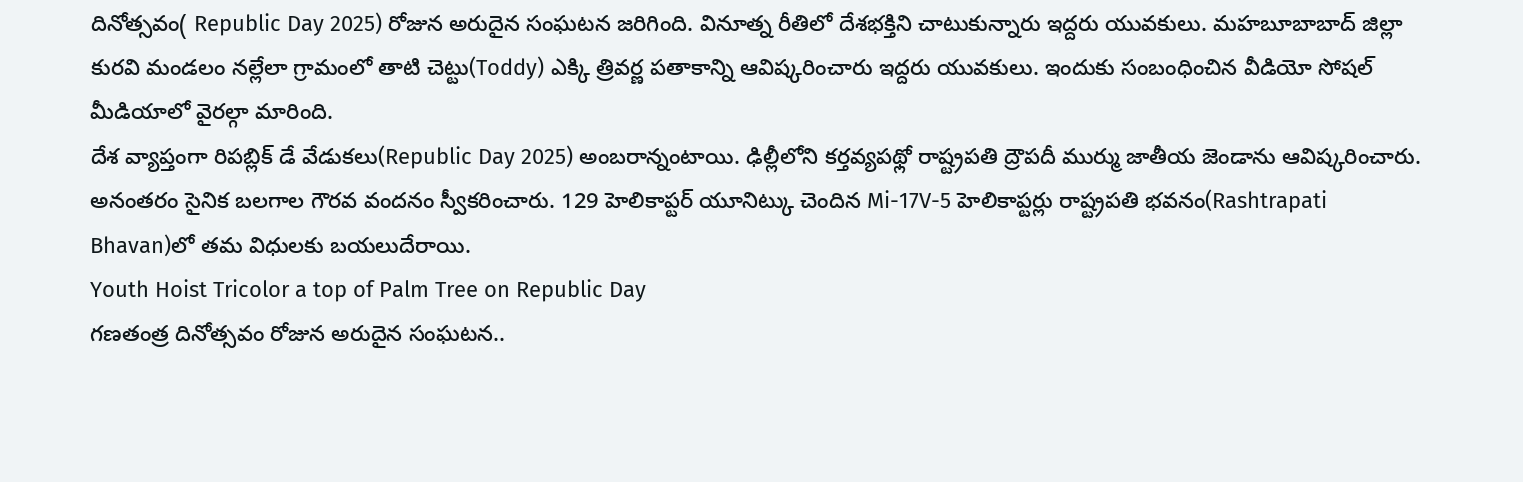దినోత్సవం( Republic Day 2025) రోజున అరుదైన సంఘటన జరిగింది. వినూత్న రీతిలో దేశభక్తిని చాటుకున్నారు ఇద్దరు యువకులు. మహబూబాబాద్ జిల్లా కురవి మండలం నల్లేలా గ్రామంలో తాటి చెట్టు(Toddy) ఎక్కి త్రివర్ణ పతాకాన్ని ఆవిష్కరించారు ఇద్దరు యువకులు. ఇందుకు సంబంధించిన వీడియో సోషల్ మీడియాలో వైరల్గా మారింది.
దేశ వ్యాప్తంగా రిపబ్లిక్ డే వేడుకలు(Republic Day 2025) అంబరాన్నంటాయి. ఢిల్లీలోని కర్తవ్యపథ్లో రాష్ట్రపతి ద్రౌపదీ ముర్ము జాతీయ జెండాను ఆవిష్కరించారు. అనంతరం సైనిక బలగాల గౌరవ వందనం స్వీకరించారు. 129 హెలికాప్టర్ యూనిట్కు చెందిన Mi-17V-5 హెలికాప్టర్లు రాష్ట్రపతి భవనం(Rashtrapati Bhavan)లో తమ విధులకు బయలుదేరాయి.
Youth Hoist Tricolor a top of Palm Tree on Republic Day
గణతంత్ర దినోత్సవం రోజున అరుదైన సంఘటన..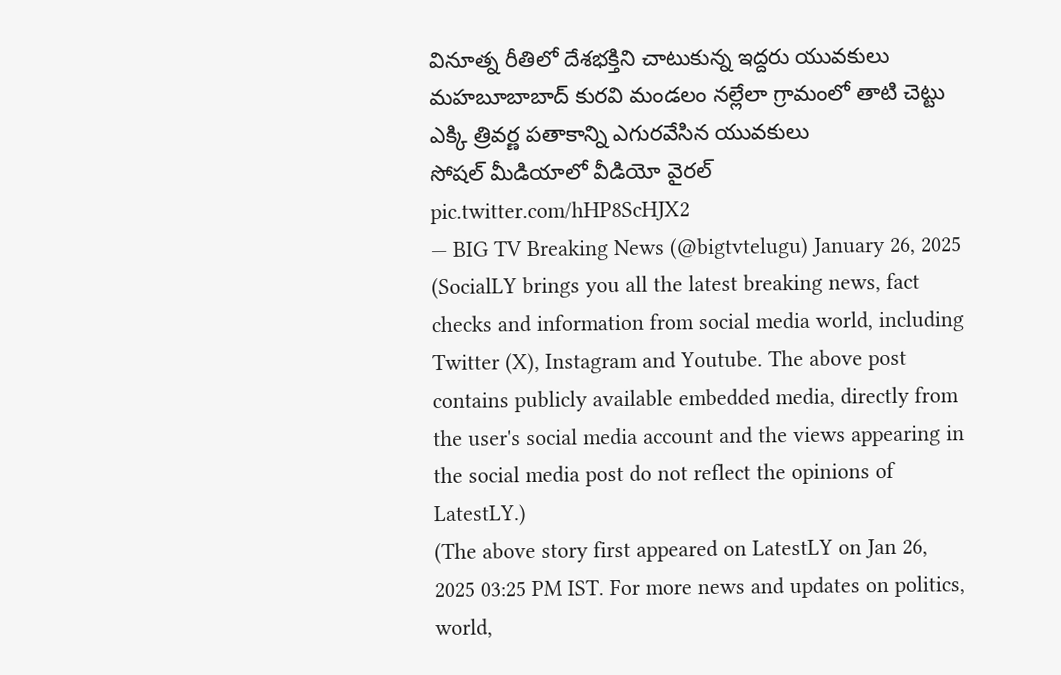వినూత్న రీతిలో దేశభక్తిని చాటుకున్న ఇద్దరు యువకులు
మహబూబాబాద్ కురవి మండలం నల్లేలా గ్రామంలో తాటి చెట్టు ఎక్కి త్రివర్ణ పతాకాన్ని ఎగురవేసిన యువకులు
సోషల్ మీడియాలో వీడియో వైరల్ pic.twitter.com/hHP8ScHJX2
— BIG TV Breaking News (@bigtvtelugu) January 26, 2025
(SocialLY brings you all the latest breaking news, fact checks and information from social media world, including Twitter (X), Instagram and Youtube. The above post contains publicly available embedded media, directly from the user's social media account and the views appearing in the social media post do not reflect the opinions of LatestLY.)
(The above story first appeared on LatestLY on Jan 26, 2025 03:25 PM IST. For more news and updates on politics, world,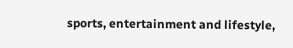sports, entertainment and lifestyle,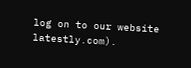log on to our website latestly.com).